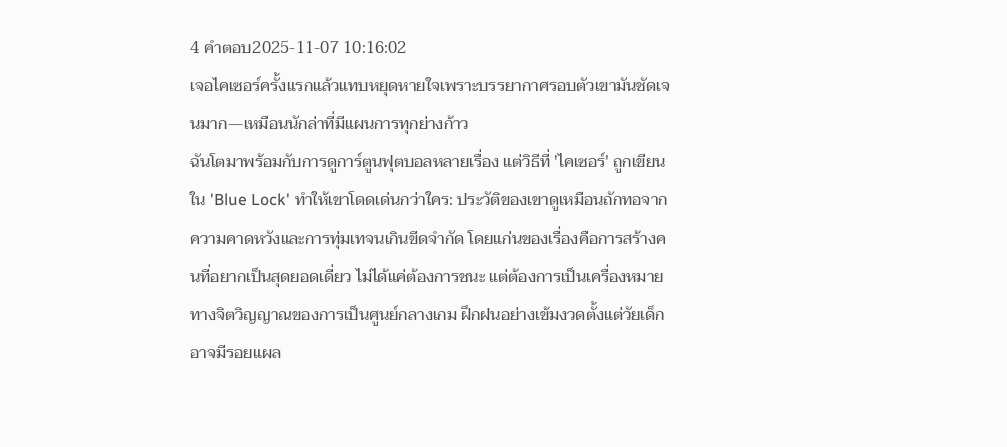4 คำตอบ2025-11-07 10:16:02
เจอไคเซอร์ครั้งแรกแล้วแทบหยุดหายใจเพราะบรรยากาศรอบตัวเขามันชัดเจนมาก—เหมือนนักล่าที่มีแผนการทุกย่างก้าว
ฉันโตมาพร้อมกับการดูการ์ตูนฟุตบอลหลายเรื่อง แต่วิธีที่ 'ไคเซอร์' ถูกเขียนใน 'Blue Lock' ทำให้เขาโดดเด่นกว่าใคร: ประวัติของเขาดูเหมือนถักทอจากความคาดหวังและการทุ่มเทจนเกินขีดจำกัด โดยแก่นของเรื่องคือการสร้างคนที่อยากเป็นสุดยอดเดี่ยว ไม่ได้แค่ต้องการชนะ แต่ต้องการเป็นเครื่องหมายทางจิตวิญญาณของการเป็นศูนย์กลางเกม ฝึกฝนอย่างเข้มงวดตั้งแต่วัยเด็ก อาจมีรอยแผล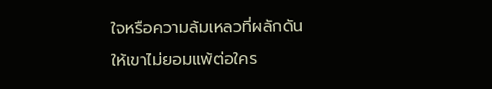ใจหรือความล้มเหลวที่ผลักดันให้เขาไม่ยอมแพ้ต่อใคร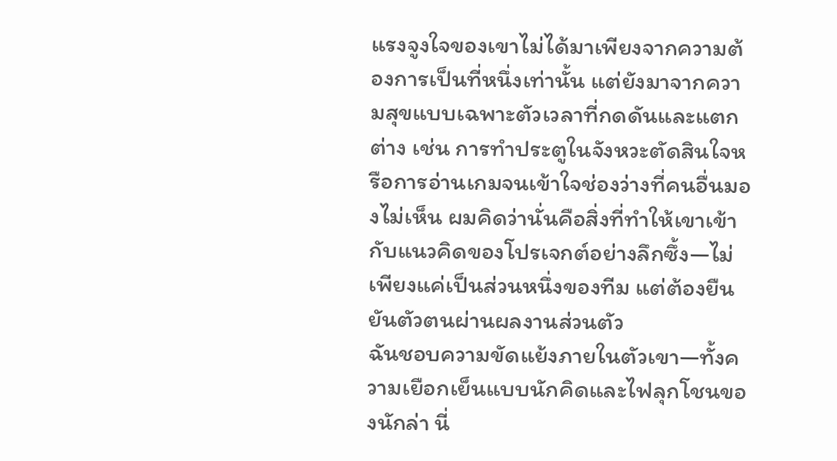แรงจูงใจของเขาไม่ได้มาเพียงจากความต้องการเป็นที่หนึ่งเท่านั้น แต่ยังมาจากความสุขแบบเฉพาะตัวเวลาที่กดดันและแตกต่าง เช่น การทำประตูในจังหวะตัดสินใจหรือการอ่านเกมจนเข้าใจช่องว่างที่คนอื่นมองไม่เห็น ผมคิดว่านั่นคือสิ่งที่ทำให้เขาเข้ากับแนวคิดของโปรเจกต์อย่างลึกซึ้ง—ไม่เพียงแค่เป็นส่วนหนึ่งของทีม แต่ต้องยืนยันตัวตนผ่านผลงานส่วนตัว
ฉันชอบความขัดแย้งภายในตัวเขา—ทั้งความเยือกเย็นแบบนักคิดและไฟลุกโชนของนักล่า นี่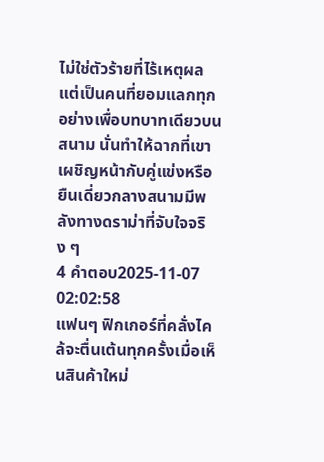ไม่ใช่ตัวร้ายที่ไร้เหตุผล แต่เป็นคนที่ยอมแลกทุกอย่างเพื่อบทบาทเดียวบนสนาม นั่นทำให้ฉากที่เขาเผชิญหน้ากับคู่แข่งหรือยืนเดี่ยวกลางสนามมีพลังทางดราม่าที่จับใจจริง ๆ
4 คำตอบ2025-11-07 02:02:58
แฟนๆ ฟิกเกอร์ที่คลั่งไคล้จะตื่นเต้นทุกครั้งเมื่อเห็นสินค้าใหม่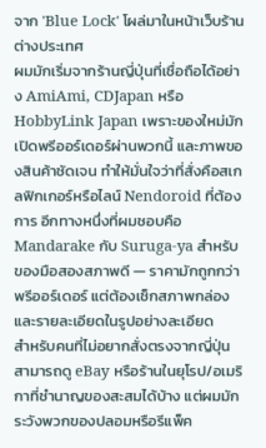จาก 'Blue Lock' โผล่มาในหน้าเว็บร้านต่างประเทศ
ผมมักเริ่มจากร้านญี่ปุ่นที่เชื่อถือได้อย่าง AmiAmi, CDJapan หรือ HobbyLink Japan เพราะของใหม่มักเปิดพรีออร์เดอร์ผ่านพวกนี้ และภาพของสินค้าชัดเจน ทำให้มั่นใจว่าที่สั่งคือสเกลฟิกเกอร์หรือไลน์ Nendoroid ที่ต้องการ อีกทางหนึ่งที่ผมชอบคือ Mandarake กับ Suruga-ya สำหรับของมือสองสภาพดี — ราคามักถูกกว่าพรีออร์เดอร์ แต่ต้องเช็กสภาพกล่องและรายละเอียดในรูปอย่างละเอียด
สำหรับคนที่ไม่อยากสั่งตรงจากญี่ปุ่น สามารถดู eBay หรือร้านในยุโรป/อเมริกาที่ชำนาญของสะสมได้บ้าง แต่ผมมักระวังพวกของปลอมหรือรีแพ็ค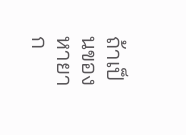ถ้าเป็นของหายาก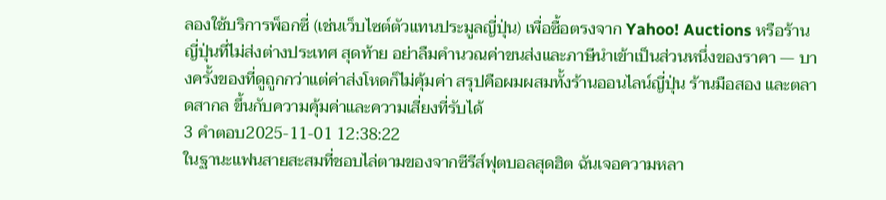ลองใช้บริการพ็อกซี่ (เช่นเว็บไซต์ตัวแทนประมูลญี่ปุ่น) เพื่อซื้อตรงจาก Yahoo! Auctions หรือร้านญี่ปุ่นที่ไม่ส่งต่างประเทศ สุดท้าย อย่าลืมคำนวณค่าขนส่งและภาษีนำเข้าเป็นส่วนหนึ่งของราคา — บางครั้งของที่ดูถูกกว่าแต่ค่าส่งโหดก็ไม่คุ้มค่า สรุปคือผมผสมทั้งร้านออนไลน์ญี่ปุ่น ร้านมือสอง และตลาดสากล ขึ้นกับความคุ้มค่าและความเสี่ยงที่รับได้
3 คำตอบ2025-11-01 12:38:22
ในฐานะแฟนสายสะสมที่ชอบไล่ตามของจากซีรีส์ฟุตบอลสุดฮิต ฉันเจอความหลา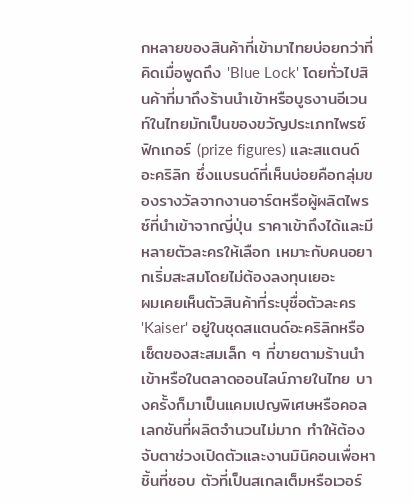กหลายของสินค้าที่เข้ามาไทยบ่อยกว่าที่คิดเมื่อพูดถึง 'Blue Lock' โดยทั่วไปสินค้าที่มาถึงร้านนำเข้าหรือบูธงานอีเวนท์ในไทยมักเป็นของขวัญประเภทไพรซ์ฟิกเกอร์ (prize figures) และสแตนด์อะคริลิก ซึ่งแบรนด์ที่เห็นบ่อยคือกลุ่มของรางวัลจากงานอาร์ตหรือผู้ผลิตไพรซ์ที่นำเข้าจากญี่ปุ่น ราคาเข้าถึงได้และมีหลายตัวละครให้เลือก เหมาะกับคนอยากเริ่มสะสมโดยไม่ต้องลงทุนเยอะ
ผมเคยเห็นตัวสินค้าที่ระบุชื่อตัวละคร 'Kaiser' อยู่ในชุดสแตนด์อะคริลิกหรือเซ็ตของสะสมเล็ก ๆ ที่ขายตามร้านนำเข้าหรือในตลาดออนไลน์ภายในไทย บางครั้งก็มาเป็นแคมเปญพิเศษหรือคอลเลกชันที่ผลิตจำนวนไม่มาก ทำให้ต้องจับตาช่วงเปิดตัวและงานมินิคอนเพื่อหาชิ้นที่ชอบ ตัวที่เป็นสเกลเต็มหรือเวอร์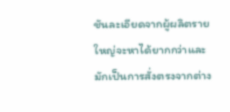ชันละเอียดจากผู้ผลิตรายใหญ่จะหาได้ยากกว่าและมักเป็นการสั่งตรงจากต่าง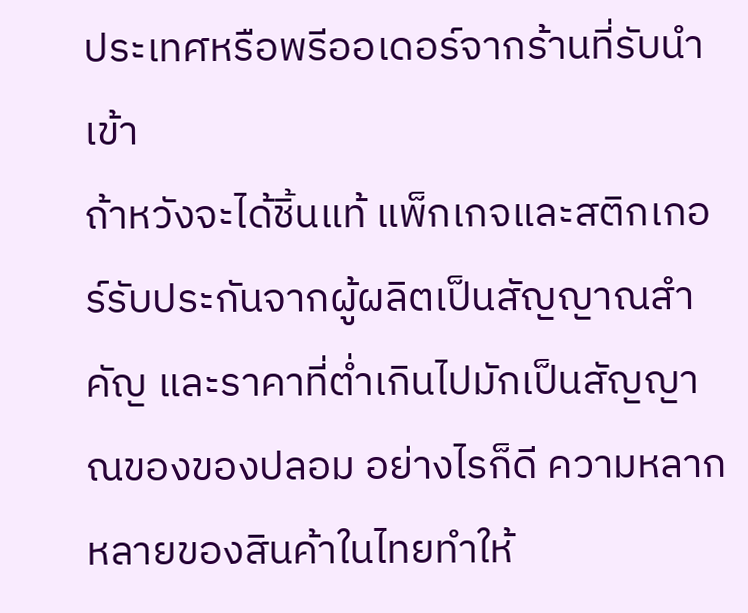ประเทศหรือพรีออเดอร์จากร้านที่รับนำเข้า
ถ้าหวังจะได้ชิ้นแท้ แพ็กเกจและสติกเกอร์รับประกันจากผู้ผลิตเป็นสัญญาณสำคัญ และราคาที่ต่ำเกินไปมักเป็นสัญญาณของของปลอม อย่างไรก็ดี ความหลากหลายของสินค้าในไทยทำให้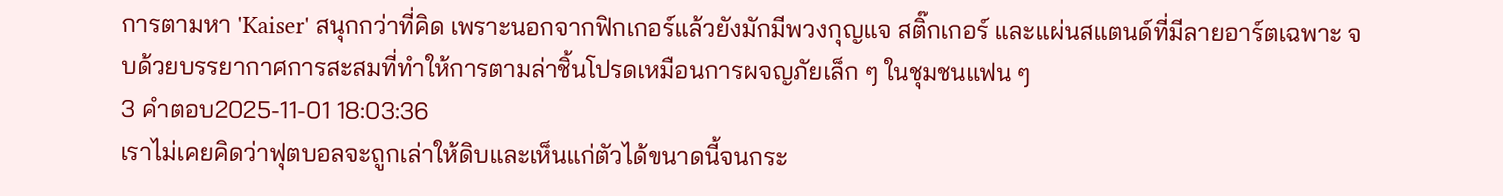การตามหา 'Kaiser' สนุกกว่าที่คิด เพราะนอกจากฟิกเกอร์แล้วยังมักมีพวงกุญแจ สติ๊กเกอร์ และแผ่นสแตนด์ที่มีลายอาร์ตเฉพาะ จบด้วยบรรยากาศการสะสมที่ทำให้การตามล่าชิ้นโปรดเหมือนการผจญภัยเล็ก ๆ ในชุมชนแฟน ๆ
3 คำตอบ2025-11-01 18:03:36
เราไม่เคยคิดว่าฟุตบอลจะถูกเล่าให้ดิบและเห็นแก่ตัวได้ขนาดนี้จนกระ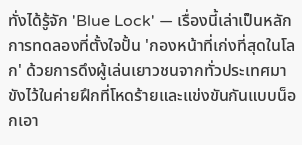ทั่งได้รู้จัก 'Blue Lock' — เรื่องนี้เล่าเป็นหลักการทดลองที่ตั้งใจปั้น 'กองหน้าที่เก่งที่สุดในโลก' ด้วยการดึงผู้เล่นเยาวชนจากทั่วประเทศมาขังไว้ในค่ายฝึกที่โหดร้ายและแข่งขันกันแบบน็อกเอา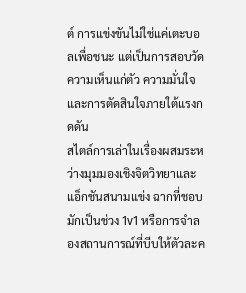ต์ การแข่งขันไม่ใช่แค่เตะบอลเพื่อชนะ แต่เป็นการสอบวัดความเห็นแก่ตัว ความมั่นใจ และการตัดสินใจภายใต้แรงกดดัน
สไตล์การเล่าในเรื่องผสมระหว่างมุมมองเชิงจิตวิทยาและแอ็กชันสนามแข่ง ฉากที่ชอบมักเป็นช่วง 1v1 หรือการจำลองสถานการณ์ที่บีบให้ตัวละค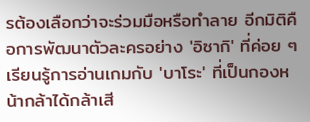รต้องเลือกว่าจะร่วมมือหรือทำลาย อีกมิติคือการพัฒนาตัวละครอย่าง 'อิซากิ' ที่ค่อย ๆ เรียนรู้การอ่านเกมกับ 'บาโระ' ที่เป็นกองหน้ากล้าได้กล้าเสี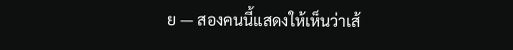ย — สองคนนี้แสดงให้เห็นว่าเส้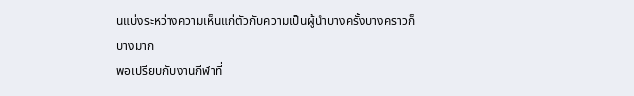นแบ่งระหว่างความเห็นแก่ตัวกับความเป็นผู้นำบางครั้งบางคราวก็บางมาก
พอเปรียบกับงานกีฬาที่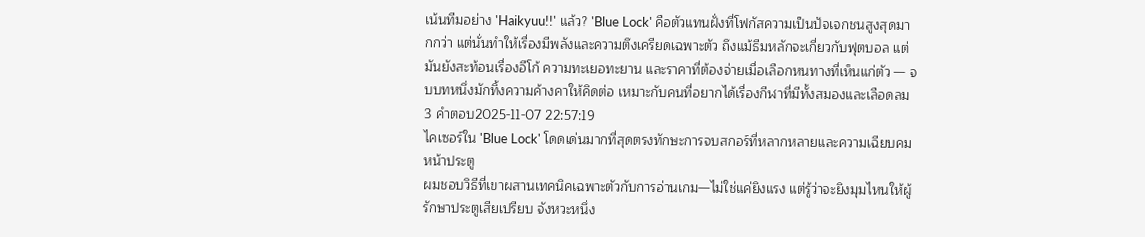เน้นทีมอย่าง 'Haikyuu!!' แล้ว? 'Blue Lock' คือตัวแทนฝั่งที่โฟกัสความเป็นปัจเจกชนสูงสุดมากกว่า แต่นั่นทำให้เรื่องมีพลังและความตึงเครียดเฉพาะตัว ถึงแม้ธีมหลักจะเกี่ยวกับฟุตบอล แต่มันยังสะท้อนเรื่องอีโก้ ความทะเยอทะยาน และราคาที่ต้องจ่ายเมื่อเลือกหนทางที่เห็นแก่ตัว — จบบทหนึ่งมักทิ้งความค้างคาให้คิดต่อ เหมาะกับคนที่อยากได้เรื่องกีฬาที่มีทั้งสมองและเลือดลม
3 คำตอบ2025-11-07 22:57:19
ไคเซอร์ใน 'Blue Lock' โดดเด่นมากที่สุดตรงทักษะการจบสกอร์ที่หลากหลายและความเฉียบคมหน้าประตู
ผมชอบวิธีที่เขาผสานเทคนิคเฉพาะตัวกับการอ่านเกม—ไม่ใช่แค่ยิงแรง แต่รู้ว่าจะยิงมุมไหนให้ผู้รักษาประตูเสียเปรียบ จังหวะหนึ่ง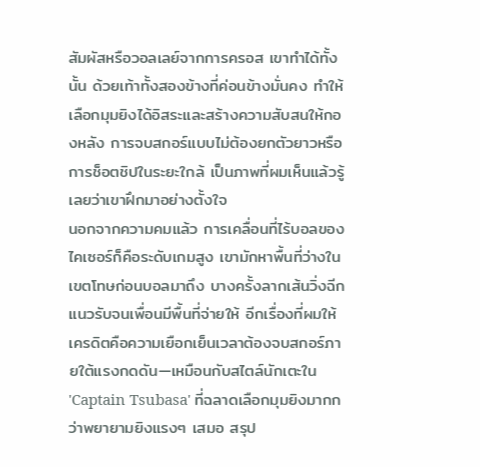สัมผัสหรือวอลเลย์จากการครอส เขาทำได้ทั้งนั้น ด้วยเท้าทั้งสองข้างที่ค่อนข้างมั่นคง ทำให้เลือกมุมยิงได้อิสระและสร้างความสับสนให้กองหลัง การจบสกอร์แบบไม่ต้องยกตัวยาวหรือการช็อตชิปในระยะใกล้ เป็นภาพที่ผมเห็นแล้วรู้เลยว่าเขาฝึกมาอย่างตั้งใจ
นอกจากความคมแล้ว การเคลื่อนที่ไร้บอลของไคเซอร์ก็คือระดับเกมสูง เขามักหาพื้นที่ว่างในเขตโทษก่อนบอลมาถึง บางครั้งลากเส้นวิ่งฉีกแนวรับจนเพื่อนมีพื้นที่จ่ายให้ อีกเรื่องที่ผมให้เครดิตคือความเยือกเย็นเวลาต้องจบสกอร์ภายใต้แรงกดดัน—เหมือนกับสไตล์นักเตะใน 'Captain Tsubasa' ที่ฉลาดเลือกมุมยิงมากกว่าพยายามยิงแรงๆ เสมอ สรุป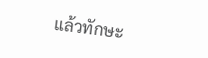แล้วทักษะ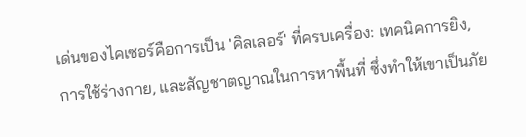เด่นของไคเซอร์คือการเป็น 'คิลเลอร์' ที่ครบเครื่อง: เทคนิคการยิง, การใช้ร่างกาย, และสัญชาตญาณในการหาพื้นที่ ซึ่งทำให้เขาเป็นภัย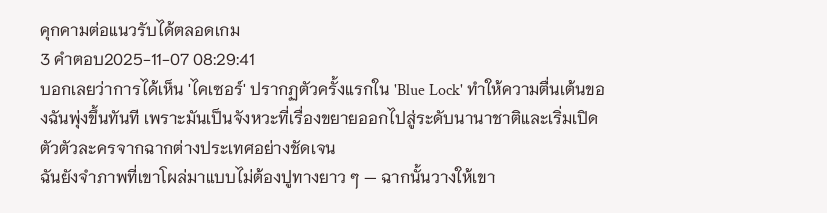คุกคามต่อแนวรับได้ตลอดเกม
3 คำตอบ2025-11-07 08:29:41
บอกเลยว่าการได้เห็น 'ไคเซอร์' ปรากฏตัวครั้งแรกใน 'Blue Lock' ทำให้ความตื่นเต้นของฉันพุ่งขึ้นทันที เพราะมันเป็นจังหวะที่เรื่องขยายออกไปสู่ระดับนานาชาติและเริ่มเปิดตัวตัวละครจากฉากต่างประเทศอย่างชัดเจน
ฉันยังจำภาพที่เขาโผล่มาแบบไม่ต้องปูทางยาว ๆ — ฉากนั้นวางให้เขา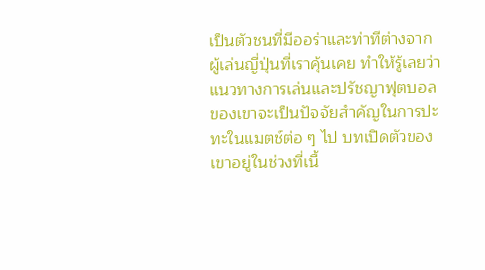เป็นตัวชนที่มีออร่าและท่าทีต่างจากผู้เล่นญี่ปุ่นที่เราคุ้นเคย ทำให้รู้เลยว่าแนวทางการเล่นและปรัชญาฟุตบอลของเขาจะเป็นปัจจัยสำคัญในการปะทะในแมตช์ต่อ ๆ ไป บทเปิดตัวของเขาอยู่ในช่วงที่เนื้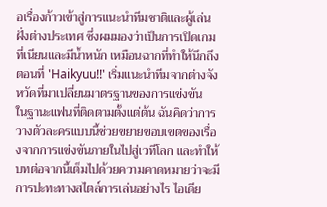อเรื่องก้าวเข้าสู่การแนะนำทีมชาติและผู้เล่นฝั่งต่างประเทศ ซึ่งผมมองว่าเป็นการเปิดเกมที่เนียนและมีน้ำหนัก เหมือนฉากที่ทำให้นึกถึงตอนที่ 'Haikyuu!!' เริ่มแนะนำทีมจากต่างจังหวัดที่มาเปลี่ยนมาตรฐานของการแข่งขัน
ในฐานะแฟนที่ติดตามตั้งแต่ต้น ฉันคิดว่าการวางตัวละครแบบนี้ช่วยขยายขอบเขตของเรื่องจากการแข่งขันภายในไปสู่เวทีโลก และทำให้บทต่อจากนี้เต็มไปด้วยความคาดหมายว่าจะมีการปะทะทางสไตล์การเล่นอย่างไร ไอเดีย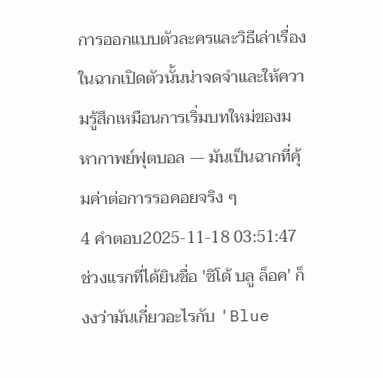การออกแบบตัวละครและวิธีเล่าเรื่องในฉากเปิดตัวนั้นน่าจดจำและให้ความรู้สึกเหมือนการเริ่มบทใหม่ของมหากาพย์ฟุตบอล — มันเป็นฉากที่คุ้มค่าต่อการรอคอยจริง ๆ
4 คำตอบ2025-11-18 03:51:47
ช่วงแรกที่ได้ยินชื่อ 'ชิโด้ บลู ล็อค' ก็งงว่ามันเกี่ยวอะไรกับ 'Blue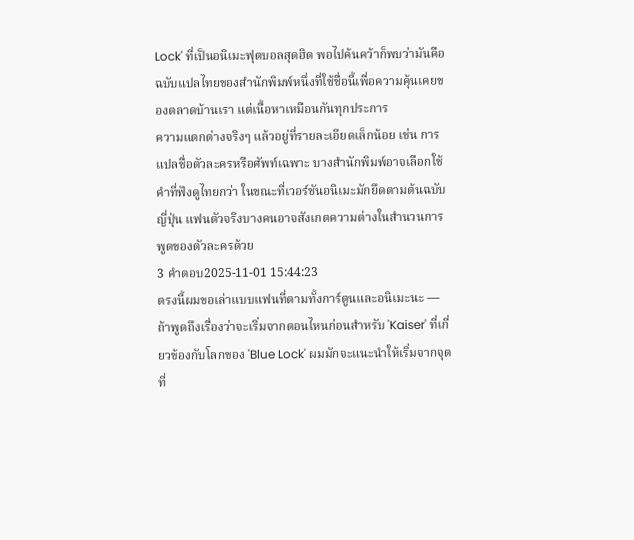Lock' ที่เป็นอนิเมะฟุตบอลสุดฮิต พอไปค้นคว้าก็พบว่ามันคือฉบับแปลไทยของสำนักพิมพ์หนึ่งที่ใช้ชื่อนี้เพื่อความคุ้นเคยของตลาดบ้านเรา แต่เนื้อหาเหมือนกันทุกประการ
ความแตกต่างจริงๆ แล้วอยู่ที่รายละเอียดเล็กน้อย เช่น การแปลชื่อตัวละครหรือศัพท์เฉพาะ บางสำนักพิมพ์อาจเลือกใช้คำที่ฟังดูไทยกว่า ในขณะที่เวอร์ชันอนิเมะมักยึดตามต้นฉบับญี่ปุ่น แฟนตัวจริงบางคนอาจสังเกตความต่างในสำนวนการพูดของตัวละครด้วย
3 คำตอบ2025-11-01 15:44:23
ตรงนี้ผมขอเล่าแบบแฟนที่ตามทั้งการ์ตูนและอนิเมะนะ — ถ้าพูดถึงเรื่องว่าจะเริ่มจากตอนไหนก่อนสำหรับ 'Kaiser' ที่เกี่ยวข้องกับโลกของ 'Blue Lock' ผมมักจะแนะนำให้เริ่มจากจุดที่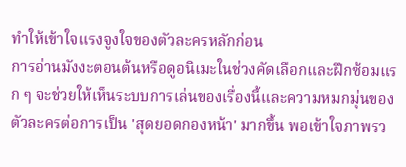ทำให้เข้าใจแรงจูงใจของตัวละครหลักก่อน
การอ่านมังงะตอนต้นหรือดูอนิเมะในช่วงคัดเลือกและฝึกซ้อมแรก ๆ จะช่วยให้เห็นระบบการเล่นของเรื่องนี้และความหมกมุ่นของตัวละครต่อการเป็น 'สุดยอดกองหน้า' มากขึ้น พอเข้าใจภาพรว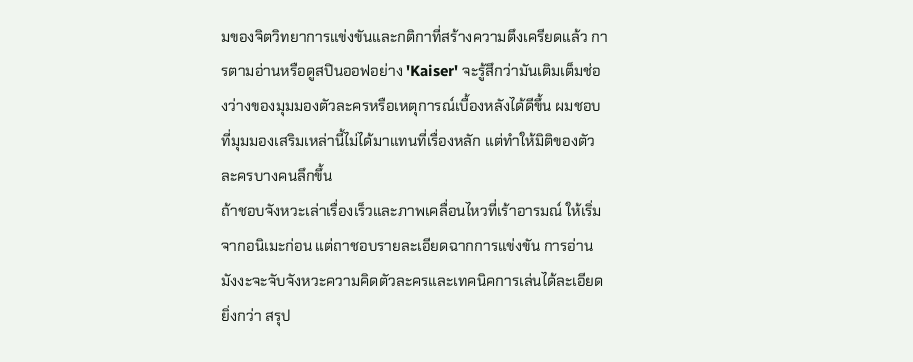มของจิตวิทยาการแข่งขันและกติกาที่สร้างความตึงเครียดแล้ว การตามอ่านหรือดูสปินออฟอย่าง 'Kaiser' จะรู้สึกว่ามันเติมเต็มช่องว่างของมุมมองตัวละครหรือเหตุการณ์เบื้องหลังได้ดีขึ้น ผมชอบที่มุมมองเสริมเหล่านี้ไม่ได้มาแทนที่เรื่องหลัก แต่ทำให้มิติของตัวละครบางคนลึกขึ้น
ถ้าชอบจังหวะเล่าเรื่องเร็วและภาพเคลื่อนไหวที่เร้าอารมณ์ ให้เริ่มจากอนิเมะก่อน แต่ถาชอบรายละเอียดฉากการแข่งขัน การอ่านมังงะจะจับจังหวะความคิดตัวละครและเทคนิคการเล่นได้ละเอียดยิ่งกว่า สรุป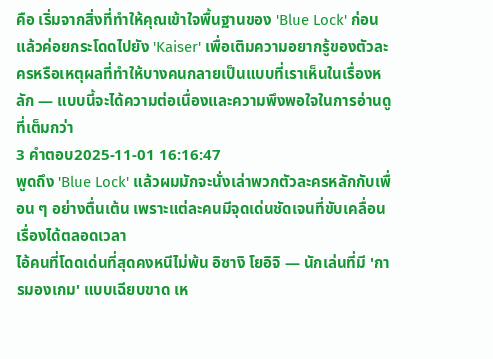คือ เริ่มจากสิ่งที่ทำให้คุณเข้าใจพื้นฐานของ 'Blue Lock' ก่อน แล้วค่อยกระโดดไปยัง 'Kaiser' เพื่อเติมความอยากรู้ของตัวละครหรือเหตุผลที่ทำให้บางคนกลายเป็นแบบที่เราเห็นในเรื่องหลัก — แบบนี้จะได้ความต่อเนื่องและความพึงพอใจในการอ่านดูที่เต็มกว่า
3 คำตอบ2025-11-01 16:16:47
พูดถึง 'Blue Lock' แล้วผมมักจะนั่งเล่าพวกตัวละครหลักกับเพื่อน ๆ อย่างตื่นเต้น เพราะแต่ละคนมีจุดเด่นชัดเจนที่ขับเคลื่อนเรื่องได้ตลอดเวลา
ไอ้คนที่โดดเด่นที่สุดคงหนีไม่พ้น อิซางิ โยอิจิ — นักเล่นที่มี 'การมองเกม' แบบเฉียบขาด เห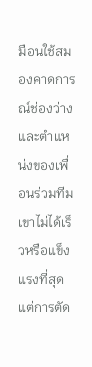มือนใช้สมองคาดการณ์ช่องว่างและตำแหน่งของเพื่อนร่วมทีม เขาไม่ได้เร็วหรือแข็งแรงที่สุด แต่การตัด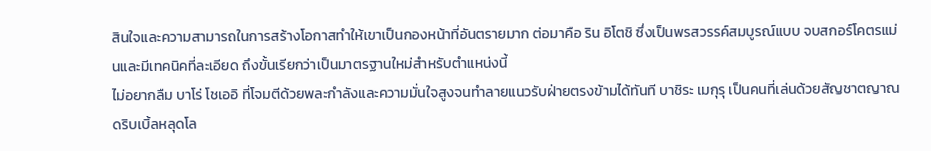สินใจและความสามารถในการสร้างโอกาสทำให้เขาเป็นกองหน้าที่อันตรายมาก ต่อมาคือ ริน อิโตชิ ซึ่งเป็นพรสวรรค์สมบูรณ์แบบ จบสกอร์โคตรแม่นและมีเทคนิคที่ละเอียด ถึงขั้นเรียกว่าเป็นมาตรฐานใหม่สำหรับตำแหน่งนี้
ไม่อยากลืม บาโร่ โชเออิ ที่โจมตีด้วยพละกำลังและความมั่นใจสูงจนทำลายแนวรับฝ่ายตรงข้ามได้ทันที บาชิระ เมกุรุ เป็นคนที่เล่นด้วยสัญชาตญาณ ดริบเบิ้ลหลุดโล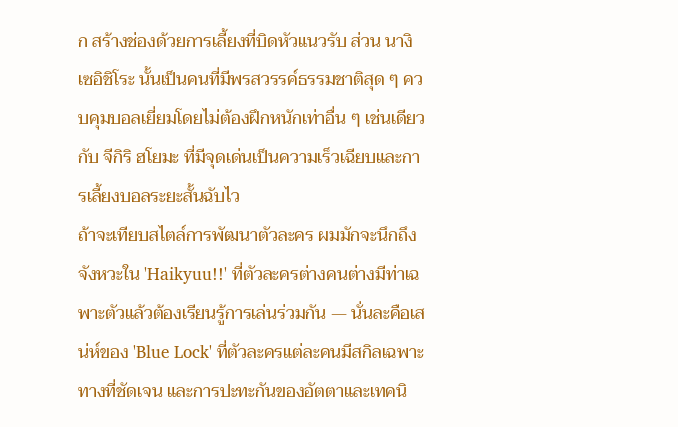ก สร้างช่องด้วยการเลี้ยงที่บิดหัวแนวรับ ส่วน นางิ เซอิชิโระ นั้นเป็นคนที่มีพรสวรรค์ธรรมชาติสุด ๆ ควบคุมบอลเยี่ยมโดยไม่ต้องฝึกหนักเท่าอื่น ๆ เช่นเดียวกับ จีกิริ ฮโยมะ ที่มีจุดเด่นเป็นความเร็วเฉียบและการเลี้ยงบอลระยะสั้นฉับไว
ถ้าจะเทียบสไตล์การพัฒนาตัวละคร ผมมักจะนึกถึงจังหวะใน 'Haikyuu!!' ที่ตัวละครต่างคนต่างมีท่าเฉพาะตัวแล้วต้องเรียนรู้การเล่นร่วมกัน — นั่นละคือเสน่ห์ของ 'Blue Lock' ที่ตัวละครแต่ละคนมีสกิลเฉพาะทางที่ชัดเจน และการปะทะกันของอัตตาและเทคนิ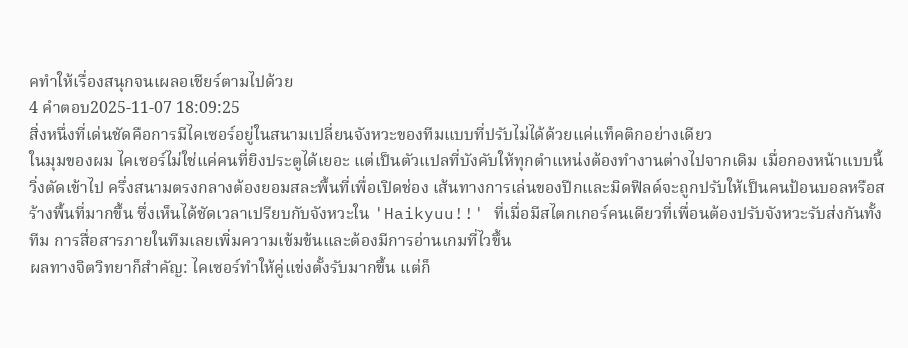คทำให้เรื่องสนุกจนเผลอเชียร์ตามไปด้วย
4 คำตอบ2025-11-07 18:09:25
สิ่งหนึ่งที่เด่นชัดคือการมีไคเซอร์อยู่ในสนามเปลี่ยนจังหวะของทีมแบบที่ปรับไม่ได้ด้วยแค่แท็คติกอย่างเดียว
ในมุมของผม ไคเซอร์ไม่ใช่แค่คนที่ยิงประตูได้เยอะ แต่เป็นตัวแปลที่บังคับให้ทุกตำแหน่งต้องทำงานต่างไปจากเดิม เมื่อกองหน้าแบบนี้วิ่งตัดเข้าไป ครึ่งสนามตรงกลางต้องยอมสละพื้นที่เพื่อเปิดช่อง เส้นทางการเล่นของปีกและมิดฟิลด์จะถูกปรับให้เป็นคนป้อนบอลหรือสร้างพื้นที่มากขึ้น ซึ่งเห็นได้ชัดเวลาเปรียบกับจังหวะใน 'Haikyuu!!' ที่เมื่อมีสไตกเกอร์คนเดียวที่เพื่อนต้องปรับจังหวะรับส่งกันทั้งทีม การสื่อสารภายในทีมเลยเพิ่มความเข้มข้นและต้องมีการอ่านเกมที่ไวขึ้น
ผลทางจิตวิทยาก็สำคัญ: ไคเซอร์ทำให้คู่แข่งตั้งรับมากขึ้น แต่ก็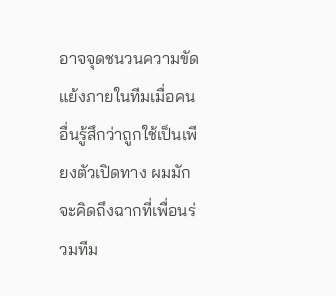อาจจุดชนวนความขัดแย้งภายในทีมเมื่อคนอื่นรู้สึกว่าถูกใช้เป็นเพียงตัวเปิดทาง ผมมักจะคิดถึงฉากที่เพื่อนร่วมทีม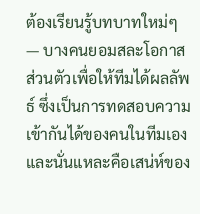ต้องเรียนรู้บทบาทใหม่ๆ — บางคนยอมสละโอกาสส่วนตัวเพื่อให้ทีมได้ผลลัพธ์ ซึ่งเป็นการทดสอบความเข้ากันได้ของคนในทีมเอง และนั่นแหละคือเสน่ห์ของ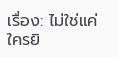เรื่อง: ไม่ใช่แค่ใครยิ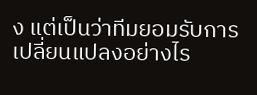ง แต่เป็นว่าทีมยอมรับการเปลี่ยนแปลงอย่างไร